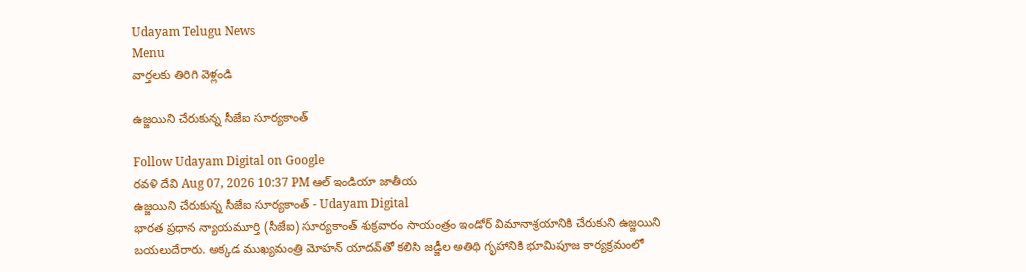Udayam Telugu News
Menu
వార్తలకు తిరిగి వెళ్లండి

ఉజ్జయిని చేరుకున్న సీజేఐ సూర్యకాంత్

Follow Udayam Digital on Google
రవళి దేవి Aug 07, 2026 10:37 PM ఆల్ ఇండియా జాతీయ
ఉజ్జయిని చేరుకున్న సీజేఐ సూర్యకాంత్ - Udayam Digital
భారత ప్రధాన న్యాయమూర్తి (సీజేఐ) సూర్యకాంత్ శుక్రవారం సాయంత్రం ఇండోర్ విమానాశ్రయానికి చేరుకుని ఉజ్జయిని బయలుదేరారు. అక్కడ ముఖ్యమంత్రి మోహన్ యాదవ్‌తో కలిసి జడ్జీల అతిథి గృహానికి భూమిపూజ కార్యక్రమంలో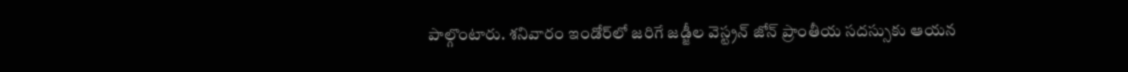పాల్గొంటారు. శనివారం ఇండోర్‌లో జరిగే జడ్జీల వెస్ట్రన్ జోన్ ప్రాంతీయ సదస్సుకు ఆయన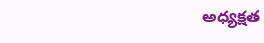అధ్యక్షత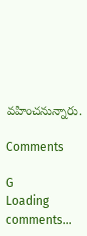వహించనున్నారు.

Comments

G
Loading comments...